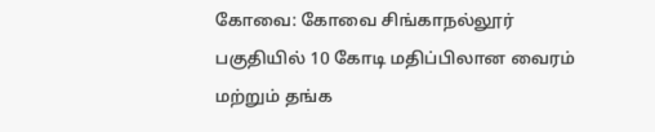கோவை: கோவை சிங்காநல்லூர் பகுதியில் 10 கோடி மதிப்பிலான வைரம் மற்றும் தங்க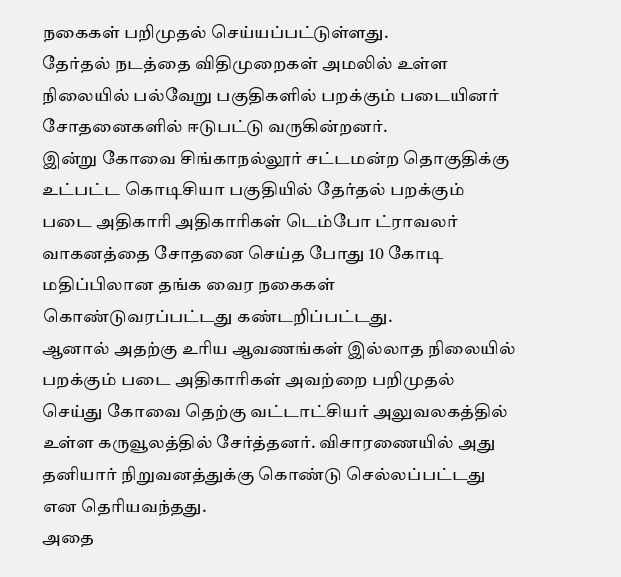நகைகள் பறிமுதல் செய்யப்பட்டுள்ளது.
தேர்தல் நடத்தை விதிமுறைகள் அமலில் உள்ள நிலையில் பல்வேறு பகுதிகளில் பறக்கும் படையினர் சோதனைகளில் ஈடுபட்டு வருகின்றனர்.
இன்று கோவை சிங்காநல்லூர் சட்டமன்ற தொகுதிக்கு உட்பட்ட கொடிசியா பகுதியில் தேர்தல் பறக்கும் படை அதிகாரி அதிகாரிகள் டெம்போ ட்ராவலர் வாகனத்தை சோதனை செய்த போது 10 கோடி மதிப்பிலான தங்க வைர நகைகள் கொண்டுவரப்பட்டது கண்டறிப்பட்டது.
ஆனால் அதற்கு உரிய ஆவணங்கள் இல்லாத நிலையில் பறக்கும் படை அதிகாரிகள் அவற்றை பறிமுதல் செய்து கோவை தெற்கு வட்டாட்சியர் அலுவலகத்தில் உள்ள கருவூலத்தில் சேர்த்தனர். விசாரணையில் அது தனியார் நிறுவனத்துக்கு கொண்டு செல்லப்பட்டது என தெரியவந்தது.
அதை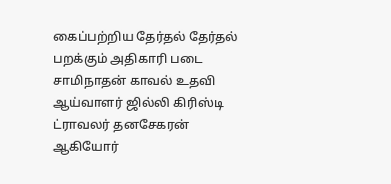கைப்பற்றிய தேர்தல் தேர்தல் பறக்கும் அதிகாரி படை சாமிநாதன் காவல் உதவி ஆய்வாளர் ஜில்லி கிரிஸ்டி ட்ராவலர் தனசேகரன் ஆகியோர்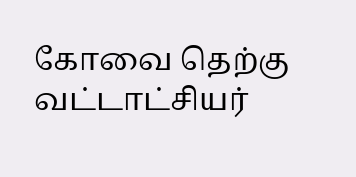கோவை தெற்கு வட்டாட்சியர்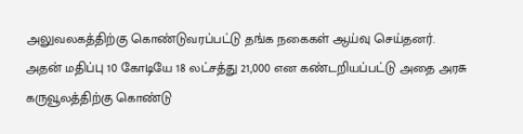அலுவலகத்திற்கு கொண்டுவரப்பட்டு தங்க நகைகள் ஆய்வு செய்தனர்.
அதன் மதிப்பு 10 கோடியே 18 லட்சத்து 21,000 என கண்டறியப்பட்டு அதை அரசு கருவூலத்திற்கு கொண்டு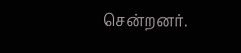சென்றனர்.